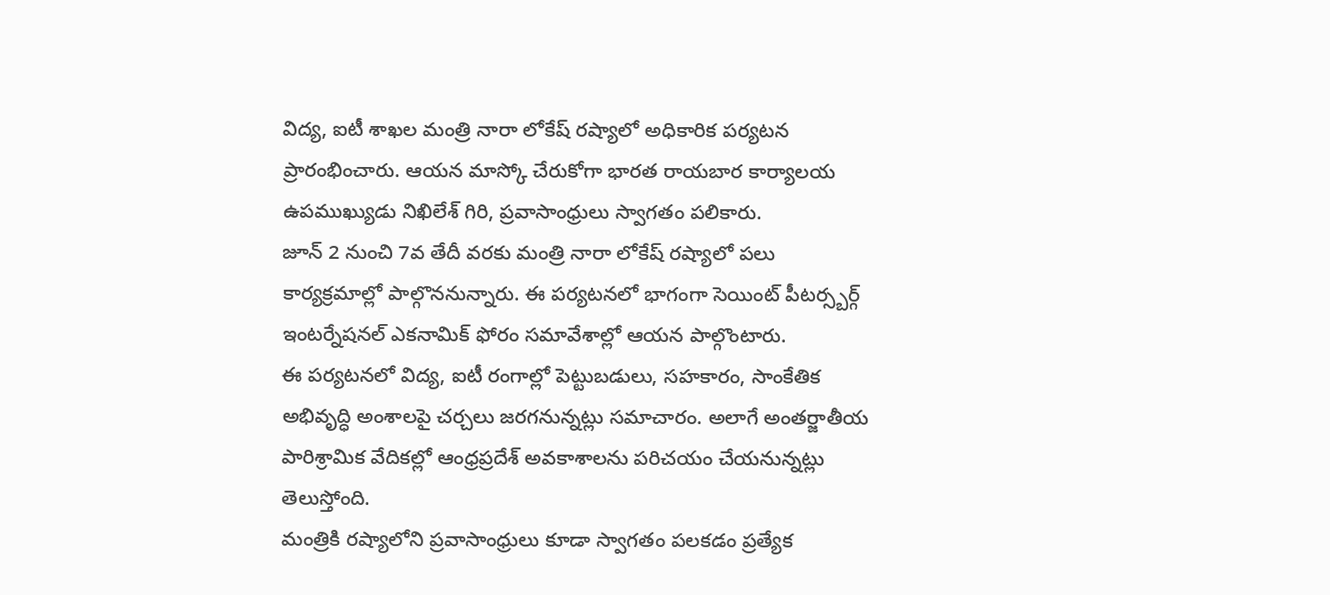విద్య, ఐటీ శాఖల మంత్రి నారా లోకేష్ రష్యాలో అధికారిక పర్యటన ప్రారంభించారు. ఆయన మాస్కో చేరుకోగా భారత రాయబార కార్యాలయ ఉపముఖ్యుడు నిఖిలేశ్ గిరి, ప్రవాసాంధ్రులు స్వాగతం పలికారు.
జూన్ 2 నుంచి 7వ తేదీ వరకు మంత్రి నారా లోకేష్ రష్యాలో పలు కార్యక్రమాల్లో పాల్గొననున్నారు. ఈ పర్యటనలో భాగంగా సెయింట్ పీటర్స్బర్గ్ ఇంటర్నేషనల్ ఎకనామిక్ ఫోరం సమావేశాల్లో ఆయన పాల్గొంటారు.
ఈ పర్యటనలో విద్య, ఐటీ రంగాల్లో పెట్టుబడులు, సహకారం, సాంకేతిక అభివృద్ధి అంశాలపై చర్చలు జరగనున్నట్లు సమాచారం. అలాగే అంతర్జాతీయ పారిశ్రామిక వేదికల్లో ఆంధ్రప్రదేశ్ అవకాశాలను పరిచయం చేయనున్నట్లు తెలుస్తోంది.
మంత్రికి రష్యాలోని ప్రవాసాంధ్రులు కూడా స్వాగతం పలకడం ప్రత్యేక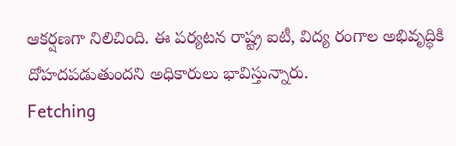ఆకర్షణగా నిలిచింది. ఈ పర్యటన రాష్ట్ర ఐటీ, విద్య రంగాల అభివృద్ధికి దోహదపడుతుందని అధికారులు భావిస్తున్నారు.
Fetching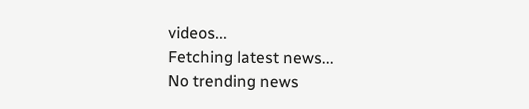videos...
Fetching latest news...
No trending news